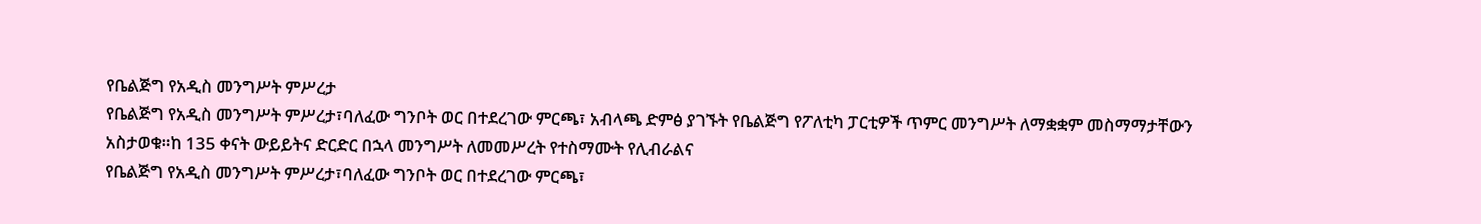የቤልጅግ የአዲስ መንግሥት ምሥረታ
የቤልጅግ የአዲስ መንግሥት ምሥረታ፣ባለፈው ግንቦት ወር በተደረገው ምርጫ፣ አብላጫ ድምፅ ያገኙት የቤልጅግ የፖለቲካ ፓርቲዎች ጥምር መንግሥት ለማቋቋም መስማማታቸውን አስታወቁ።ከ 135 ቀናት ውይይትና ድርድር በኋላ መንግሥት ለመመሥረት የተስማሙት የሊብራልና
የቤልጅግ የአዲስ መንግሥት ምሥረታ፣ባለፈው ግንቦት ወር በተደረገው ምርጫ፣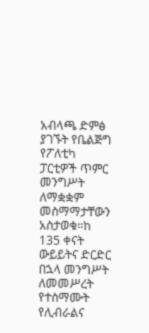አብላጫ ድምፅ ያገኙት የቤልጅግ የፖለቲካ ፓርቲዎች ጥምር መንግሥት ለማቋቋም መስማማታቸውን አስታወቁ።ከ 135 ቀናት ውይይትና ድርድር በኋላ መንግሥት ለመመሥረት የተስማሙት የሊብራልና